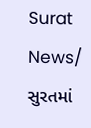Surat News/ સુરતમાં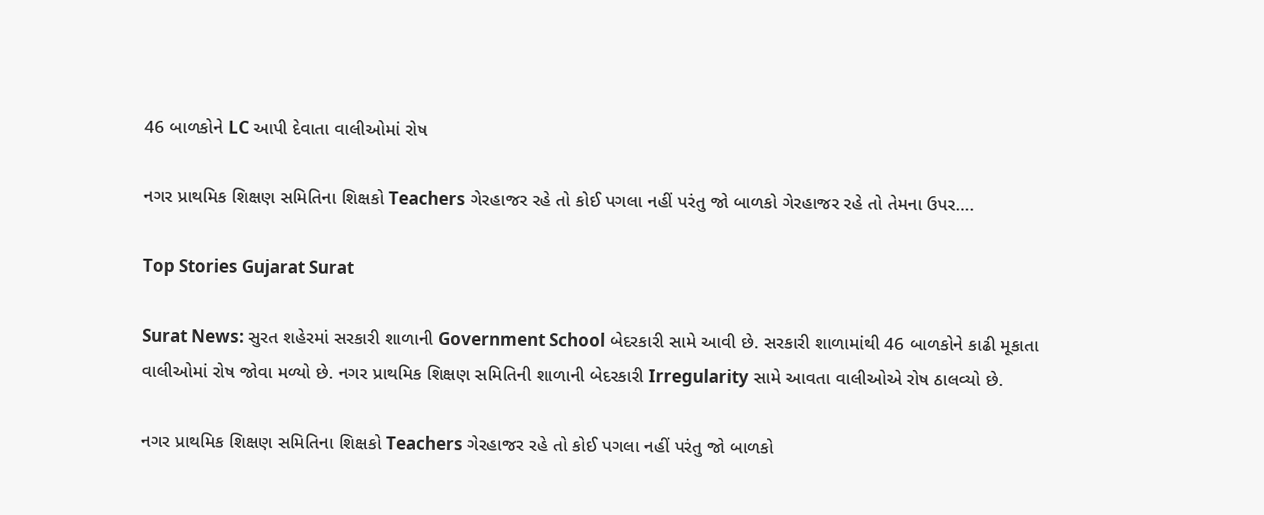46 બાળકોને LC આપી દેવાતા વાલીઓમાં રોષ

નગર પ્રાથમિક શિક્ષણ સમિતિના શિક્ષકો Teachers ગેરહાજર રહે તો કોઈ પગલા નહીં પરંતુ જો બાળકો ગેરહાજર રહે તો તેમના ઉપર….

Top Stories Gujarat Surat

Surat News: સુરત શહેરમાં સરકારી શાળાની Government School બેદરકારી સામે આવી છે. સરકારી શાળામાંથી 46 બાળકોને કાઢી મૂકાતા વાલીઓમાં રોષ જોવા મળ્યો છે. નગર પ્રાથમિક શિક્ષણ સમિતિની શાળાની બેદરકારી Irregularity સામે આવતા વાલીઓએ રોષ ઠાલવ્યો છે.

નગર પ્રાથમિક શિક્ષણ સમિતિના શિક્ષકો Teachers ગેરહાજર રહે તો કોઈ પગલા નહીં પરંતુ જો બાળકો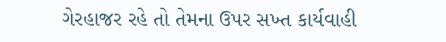ગેરહાજર રહે તો તેમના ઉપર સખ્ત કાર્યવાહી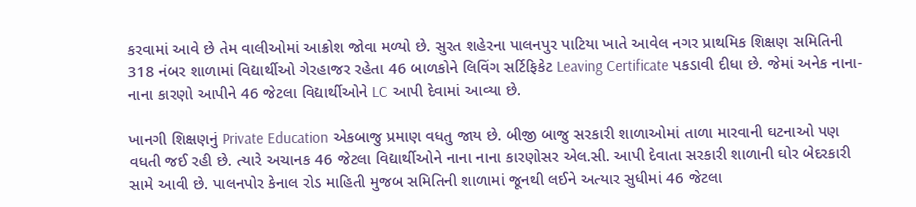કરવામાં આવે છે તેમ વાલીઓમાં આક્રોશ જોવા મળ્યો છે. સુરત શહેરના પાલનપુર પાટિયા ખાતે આવેલ નગર પ્રાથમિક શિક્ષણ સમિતિની 318 નંબર શાળામાં વિદ્યાર્થીઓ ગેરહાજર રહેતા 46 બાળકોને લિવિંગ સર્ટિફિકેટ Leaving Certificate પકડાવી દીધા છે. જેમાં અનેક નાના-નાના કારણો આપીને 46 જેટલા વિદ્યાર્થીઓને LC આપી દેવામાં આવ્યા છે.

ખાનગી શિક્ષણનું Private Education એકબાજુ પ્રમાણ વધતુ જાય છે. બીજી બાજુ સરકારી શાળાઓમાં તાળા મારવાની ઘટનાઓ પણ વધતી જઈ રહી છે. ત્યારે અચાનક 46 જેટલા વિદ્યાર્થીઓને નાના નાના કારણોસર એલ.સી. આપી દેવાતા સરકારી શાળાની ઘોર બેદરકારી સામે આવી છે. પાલનપોર કેનાલ રોડ માહિતી મુજબ સમિતિની શાળામાં જૂનથી લઈને અત્યાર સુધીમાં 46 જેટલા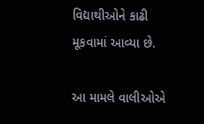વિદ્યાથીઓને કાઢી મૂકવામાં આવ્યા છે.

આ મામલે વાલીઓએ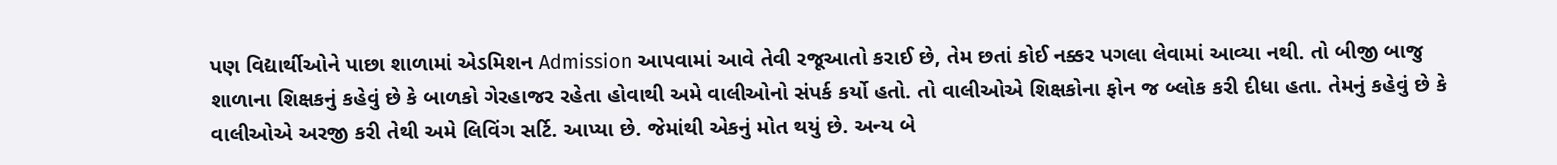પણ વિદ્યાર્થીઓને પાછા શાળામાં એડમિશન Admission આપવામાં આવે તેવી રજૂઆતો કરાઈ છે, તેમ છતાં કોઈ નક્કર પગલા લેવામાં આવ્યા નથી. તો બીજી બાજુ શાળાના શિક્ષકનું કહેવું છે કે બાળકો ગેરહાજર રહેતા હોવાથી અમે વાલીઓનો સંપર્ક કર્યો હતો. તો વાલીઓએ શિક્ષકોના ફોન જ બ્લોક કરી દીધા હતા. તેમનું કહેવું છે કે વાલીઓએ અરજી કરી તેથી અમે લિવિંગ સર્ટિ. આપ્યા છે. જેમાંથી એકનું મોત થયું છે. અન્ય બે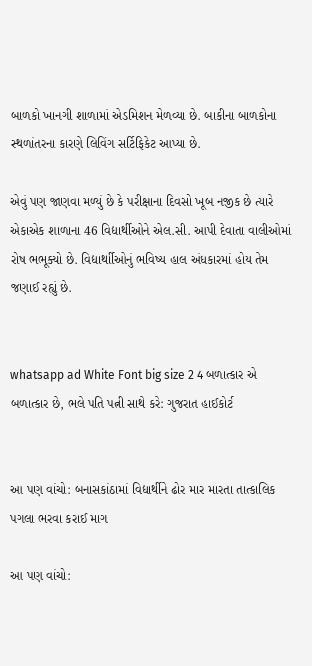બાળકો ખાનગી શાળામાં એડમિશન મેળવ્યા છે. બાકીના બાળકોના સ્થળાંતરના કારણે લિવિંગ સર્ટિફિકેટ આપ્યા છે.

એવું પણ જાણવા મળ્યું છે કે પરીક્ષાના દિવસો ખૂબ નજીક છે ત્યારે એકાએક શાળાના 46 વિદ્યાર્થીઓને એલ.સી. આપી દેવાતા વાલીઓમાં રોષ ભભૂક્યો છે. વિદ્યાર્થાીઓનું ભવિષ્ય હાલ અંધકારમાં હોય તેમ જણાઈ રહ્યું છે.


whatsapp ad White Font big size 2 4 બળાત્કાર એ બળાત્કાર છે, ભલે પતિ પત્ની સાથે કરે: ગુજરાત હાઈકોર્ટ


આ પણ વાંચો: બનાસકાંઠામાં વિદ્યાર્થીને ઢોર માર મારતા તાત્કાલિક પગલા ભરવા કરાઈ માગ

આ પણ વાંચો: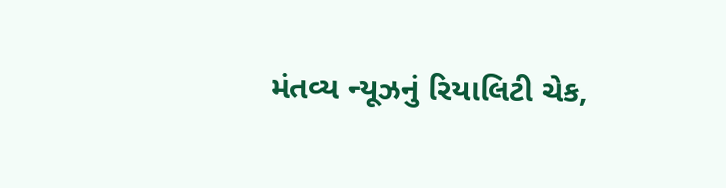મંતવ્ય ન્યૂઝનું રિયાલિટી ચેક,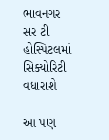ભાવનગર સર ટી હોસ્પિટલમાં સિક્યોરિટી વધારાશે

આ પણ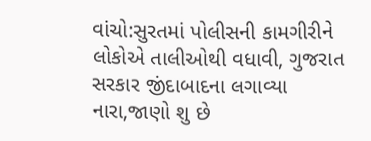વાંચો:સુરતમાં પોલીસની કામગીરીને લોકોએ તાલીઓથી વધાવી, ગુજરાત સરકાર જીંદાબાદના લગાવ્યા નારા,જાણો શુ છે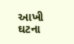આખી ઘટના